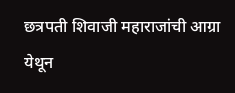छत्रपती शिवाजी महाराजांची आग्रा येथून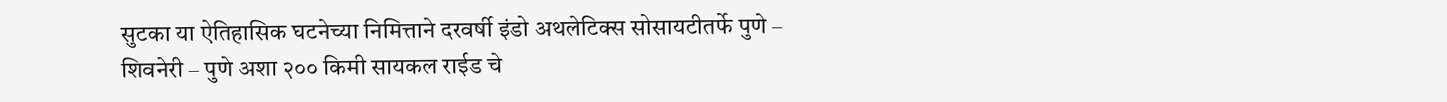सुटका या ऐतिहासिक घटनेच्या निमित्ताने दरवर्षी इंडो अथलेटिक्स सोसायटीतर्फे पुणे – शिवनेरी – पुणे अशा २०० किमी सायकल राईड चे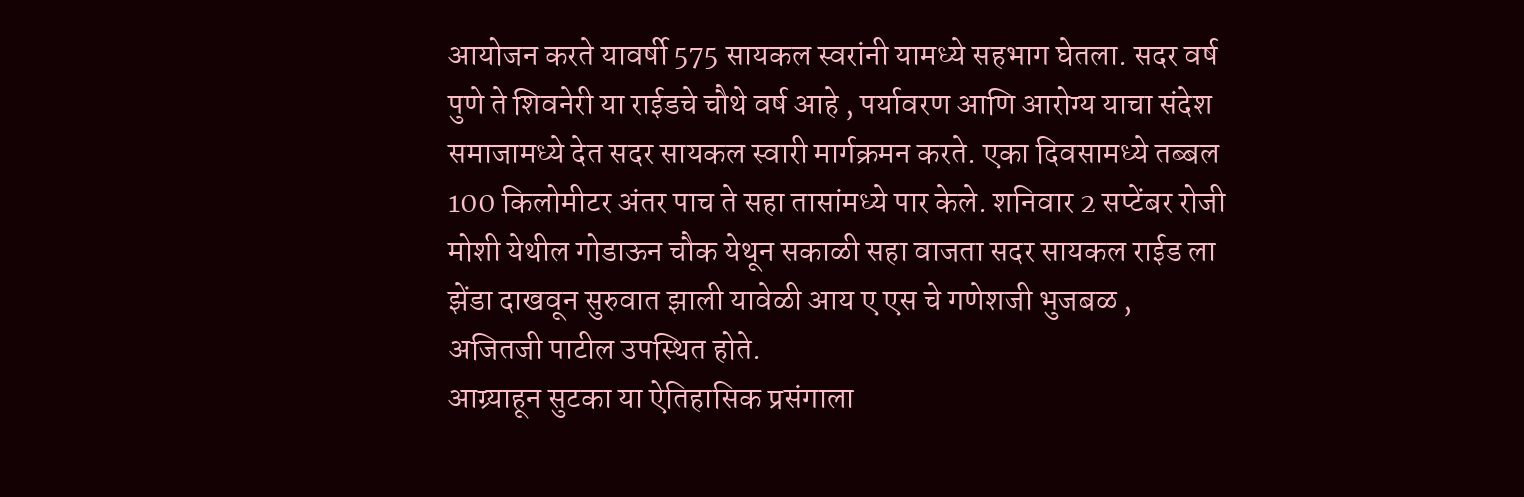आयोजन करते यावर्षी 575 सायकल स्वरांनी यामध्ये सहभाग घेतला. सदर वर्ष पुणे ते शिवनेरी या राईडचे चौथे वर्ष आहे , पर्यावरण आणि आरोग्य याचा संदेश समाजामध्ये देत सदर सायकल स्वारी मार्गक्रमन करते. एका दिवसामध्ये तब्बल 100 किलोमीटर अंतर पाच ते सहा तासांमध्ये पार केले. शनिवार 2 सप्टेंबर रोजी मोशी येथील गोडाऊन चौक येथून सकाळी सहा वाजता सदर सायकल राईड ला झेंडा दाखवून सुरुवात झाली यावेळी आय ए एस चे गणेशजी भुजबळ , अजितजी पाटील उपस्थित होते.
आग्र्याहून सुटका या ऐतिहासिक प्रसंगाला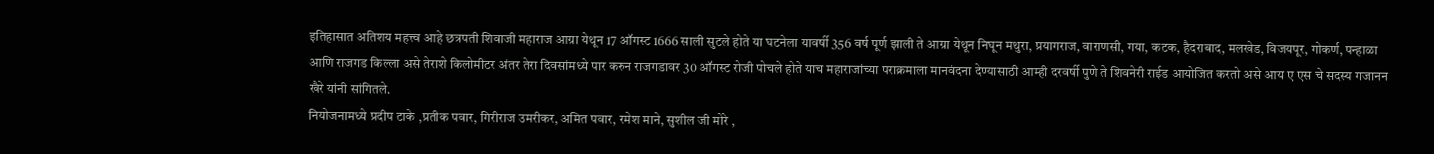इतिहासात अतिशय महत्त्व आहे छत्रपती शिवाजी महाराज आग्रा येथून 17 ऑगस्ट 1666 साली सुटले होते या घटनेला यावर्षी 356 वर्ष पूर्ण झाली ते आग्रा येथून निघून मथुरा, प्रयागराज, वाराणसी, गया, कटक, हैदराबाद, मलखेड, विजयपूर, गोकर्ण, पन्हाळा आणि राजगड किल्ला असे तेराशे किलोमीटर अंतर तेरा दिवसांमध्ये पार करुन राजगडावर 30 ऑगस्ट रोजी पोचले होते याच महाराजांच्या पराक्रमाला मानवंदना देण्यासाठी आम्ही दरवर्षी पुणे ते शिवनेरी राईड आयोजित करतो असे आय ए एस चे सदस्य गजानन खैरे यांनी सांगितले.
नियोजनामध्ये प्रदीप टाके ,प्रतीक पवार, गिरीराज उमरीकर, अमित पवार, रमेश माने, सुशील जी मोरे ,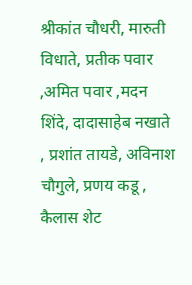श्रीकांत चौधरी, मारुती विधाते, प्रतीक पवार ,अमित पवार ,मदन शिंदे, दादासाहेब नखाते , प्रशांत तायडे, अविनाश चौगुले, प्रणय कडू , कैलास शेट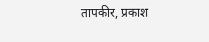तापकीर, प्रकाश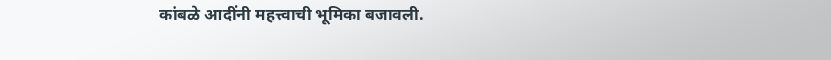कांबळे आदींनी महत्त्वाची भूमिका बजावली.